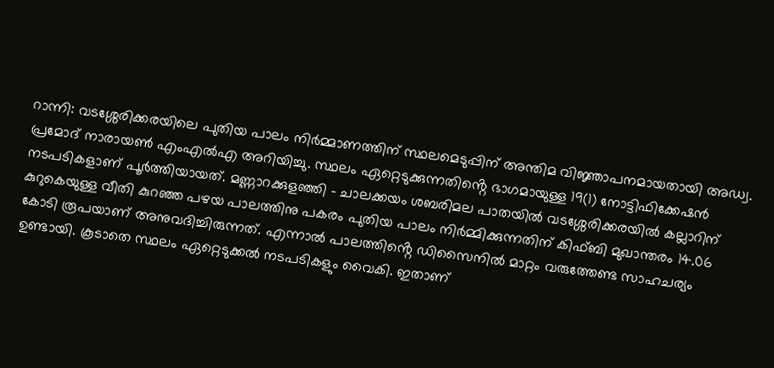റാന്നി: വടശ്ശേരിക്കരയിലെ പുതിയ പാലം നിർമ്മാണത്തിന് സ്ഥലമെടുപ്പിന് അന്തിമ വിജ്ഞാപനമായതായി അഡ്വ. പ്രമോദ് നാരായൺ എംഎൽഎ അറിയിച്ചു. സ്ഥലം ഏറ്റെടുക്കുന്നതിൻ്റെ ഭാഗമായുള്ള 19(1) നോട്ടിഫിക്കേഷൻ നടപടികളാണ് പൂർത്തിയായത്. മണ്ണാറക്കുളഞ്ഞി – ചാലക്കയം ശബരിമല പാതയിൽ വടശ്ശേരിക്കരയിൽ കല്ലാറിന് കുറുകെയുള്ള വീതി കുറഞ്ഞ പഴയ പാലത്തിനു പകരം പുതിയ പാലം നിർമ്മിക്കുന്നതിന് കിഫ്ബി മുഖാന്തരം 14.06 കോടി രൂപയാണ് അനുവദിച്ചിരുന്നത്. എന്നാൽ പാലത്തിൻ്റെ ഡിസൈനിൽ മാറ്റം വരുത്തേണ്ട സാഹചര്യം ഉണ്ടായി. കൂടാതെ സ്ഥലം ഏറ്റെടുക്കൽ നടപടികളും വൈകി. ഇതാണ്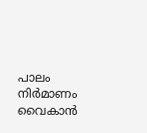പാലം നിർമാണം വൈകാൻ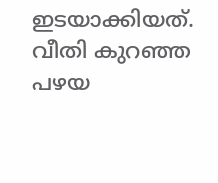ഇടയാക്കിയത്.
വീതി കുറഞ്ഞ പഴയ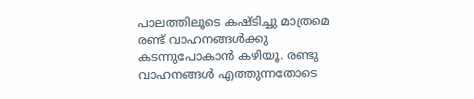പാലത്തിലൂടെ കഷ്ടിച്ചു മാത്രമെ രണ്ട് വാഹനങ്ങൾക്കു കടന്നുപോകാൻ കഴിയൂ. രണ്ടു വാഹനങ്ങൾ എത്തുന്നതോടെ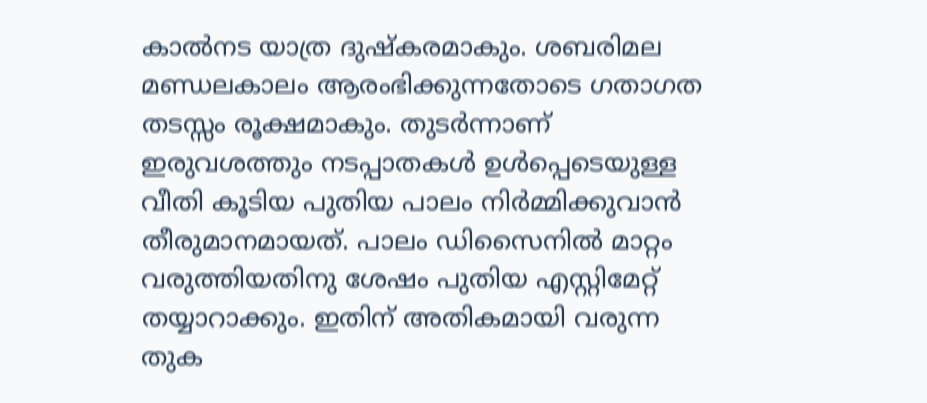കാൽനട യാത്ര ദുഷ്കരമാകും. ശബരിമല മണ്ഡലകാലം ആരംഭിക്കുന്നതോടെ ഗതാഗത തടസ്സം രൂക്ഷമാകും. തുടർന്നാണ് ഇരുവശത്തും നടപ്പാതകൾ ഉൾപ്പെടെയുള്ള വീതി കൂടിയ പുതിയ പാലം നിർമ്മിക്കുവാൻ തീരുമാനമായത്. പാലം ഡിസൈനിൽ മാറ്റം വരുത്തിയതിനു ശേഷം പുതിയ എസ്റ്റിമേറ്റ് തയ്യാറാക്കും. ഇതിന് അതികമായി വരുന്ന തുക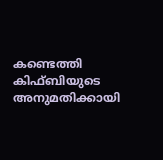കണ്ടെത്തി കിഫ്ബിയുടെ അനുമതിക്കായി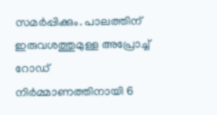സമർപ്പിക്കും. പാലത്തിന് ഇരുവശത്തുമുള്ള അപ്രോച്ച് റോഡ് നിർമ്മാണത്തിനായി 6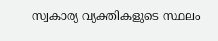സ്വകാര്യ വ്യക്തികളുടെ സ്ഥലം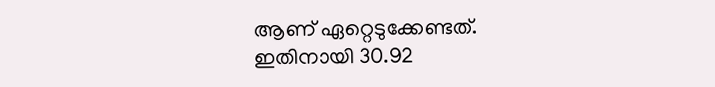ആണ് ഏറ്റെടുക്കേണ്ടത്. ഇതിനായി 30.92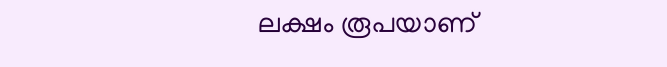ലക്ഷം രൂപയാണ്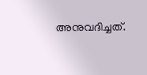അനുവദിച്ചത്.